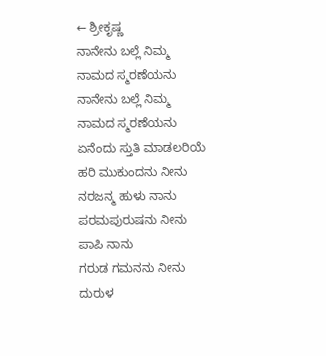← ಶ್ರೀಕೃಷ್ಣ
ನಾನೇನು ಬಲ್ಲೆ ನಿಮ್ಮ ನಾಮದ ಸ್ಮರಣೆಯನು
ನಾನೇನು ಬಲ್ಲೆ ನಿಮ್ಮ ನಾಮದ ಸ್ಮರಣೆಯನು
ಏನೆಂದು ಸ್ತುತಿ ಮಾಡಲರಿಯೆ
ಹರಿ ಮುಕುಂದನು ನೀನು ನರಜನ್ಮ ಹುಳು ನಾನು
ಪರಮಪುರುಷನು ನೀನು ಪಾಪಿ ನಾನು
ಗರುಡ ಗಮನನು ನೀನು ದುರುಳ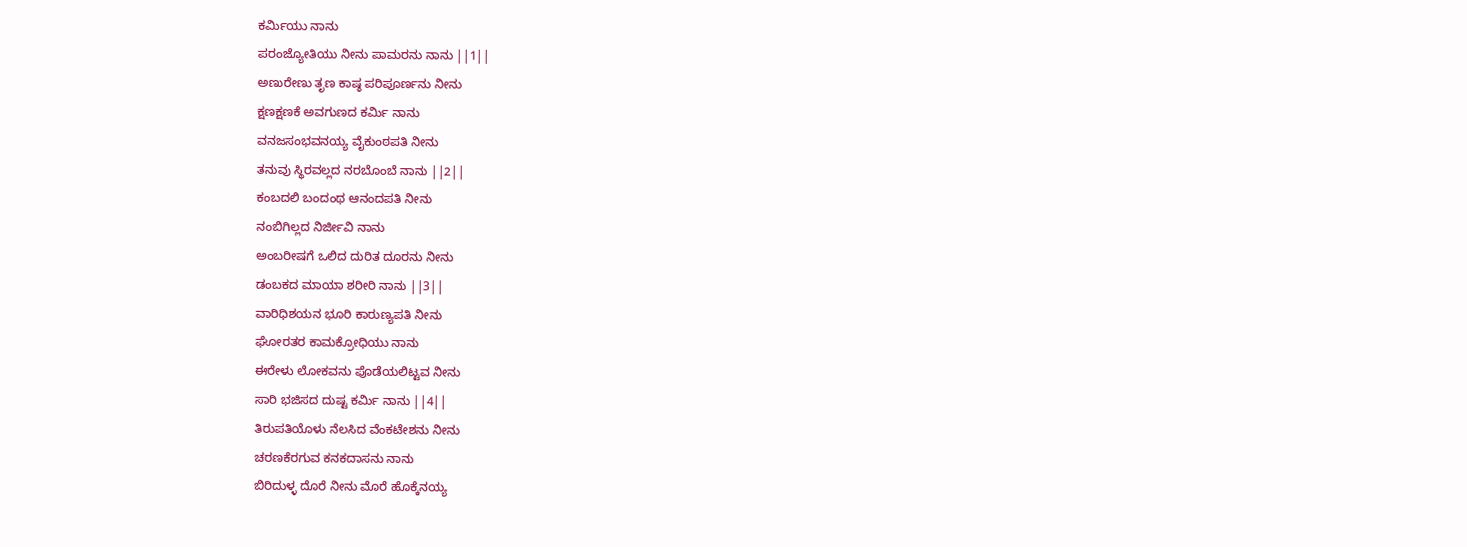ಕರ್ಮಿಯು ನಾನು
ಪರಂಜ್ಯೋತಿಯು ನೀನು ಪಾಮರನು ನಾನು ||1||
ಅಣುರೇಣು ತೃಣ ಕಾಷ್ಠ ಪರಿಪೂರ್ಣನು ನೀನು
ಕ್ಷಣಕ್ಷಣಕೆ ಅವಗುಣದ ಕರ್ಮಿ ನಾನು
ವನಜಸಂಭವನಯ್ಯ ವೈಕುಂಠಪತಿ ನೀನು
ತನುವು ಸ್ಥಿರವಲ್ಲದ ನರಬೊಂಬೆ ನಾನು ||2||
ಕಂಬದಲಿ ಬಂದಂಥ ಆನಂದಪತಿ ನೀನು
ನಂಬಿಗಿಲ್ಲದ ನಿರ್ಜೀವಿ ನಾನು
ಅಂಬರೀಷಗೆ ಒಲಿದ ದುರಿತ ದೂರನು ನೀನು
ಡಂಬಕದ ಮಾಯಾ ಶರೀರಿ ನಾನು ||3||
ವಾರಿಧಿಶಯನ ಭೂರಿ ಕಾರುಣ್ಯಪತಿ ನೀನು
ಘೋರತರ ಕಾಮಕ್ರೋಧಿಯು ನಾನು
ಈರೇಳು ಲೋಕವನು ಪೊಡೆಯಲಿಟ್ಟವ ನೀನು
ಸಾರಿ ಭಜಿಸದ ದುಷ್ಟ ಕರ್ಮಿ ನಾನು ||4||
ತಿರುಪತಿಯೊಳು ನೆಲಸಿದ ವೆಂಕಟೇಶನು ನೀನು
ಚರಣಕೆರಗುವ ಕನಕದಾಸನು ನಾನು
ಬಿರಿದುಳ್ಳ ದೊರೆ ನೀನು ಮೊರೆ ಹೊಕ್ಕೆನಯ್ಯ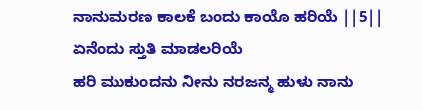ನಾನುಮರಣ ಕಾಲಕೆ ಬಂದು ಕಾಯೊ ಹರಿಯೆ ||5||
ಏನೆಂದು ಸ್ತುತಿ ಮಾಡಲರಿಯೆ
ಹರಿ ಮುಕುಂದನು ನೀನು ನರಜನ್ಮ ಹುಳು ನಾನು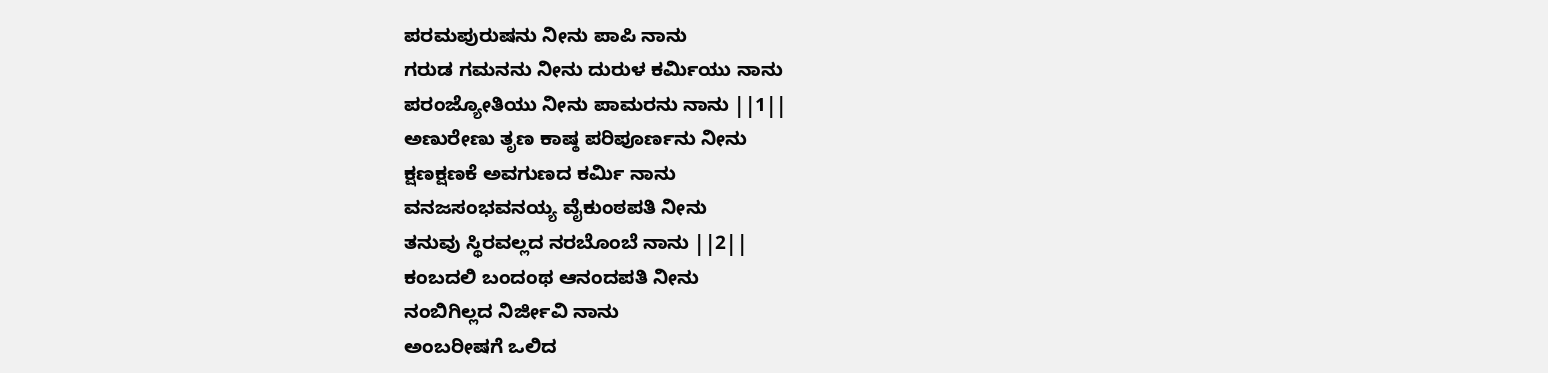ಪರಮಪುರುಷನು ನೀನು ಪಾಪಿ ನಾನು
ಗರುಡ ಗಮನನು ನೀನು ದುರುಳ ಕರ್ಮಿಯು ನಾನು
ಪರಂಜ್ಯೋತಿಯು ನೀನು ಪಾಮರನು ನಾನು ||1||
ಅಣುರೇಣು ತೃಣ ಕಾಷ್ಠ ಪರಿಪೂರ್ಣನು ನೀನು
ಕ್ಷಣಕ್ಷಣಕೆ ಅವಗುಣದ ಕರ್ಮಿ ನಾನು
ವನಜಸಂಭವನಯ್ಯ ವೈಕುಂಠಪತಿ ನೀನು
ತನುವು ಸ್ಥಿರವಲ್ಲದ ನರಬೊಂಬೆ ನಾನು ||2||
ಕಂಬದಲಿ ಬಂದಂಥ ಆನಂದಪತಿ ನೀನು
ನಂಬಿಗಿಲ್ಲದ ನಿರ್ಜೀವಿ ನಾನು
ಅಂಬರೀಷಗೆ ಒಲಿದ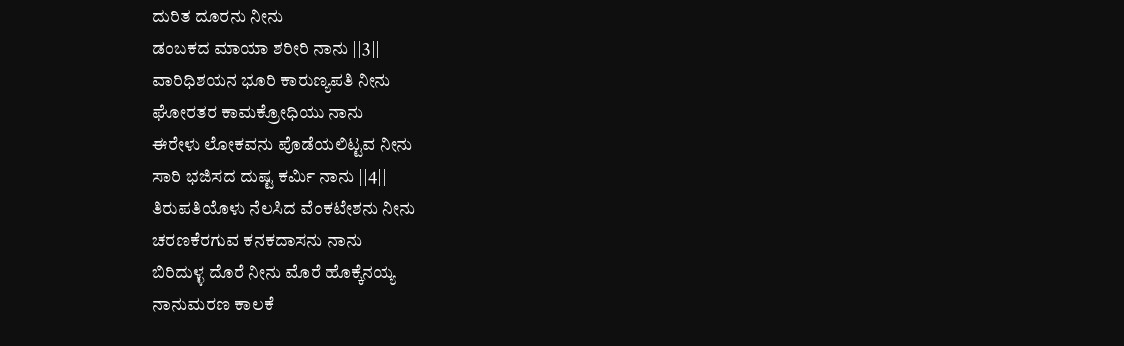ದುರಿತ ದೂರನು ನೀನು
ಡಂಬಕದ ಮಾಯಾ ಶರೀರಿ ನಾನು ||3||
ವಾರಿಧಿಶಯನ ಭೂರಿ ಕಾರುಣ್ಯಪತಿ ನೀನು
ಘೋರತರ ಕಾಮಕ್ರೋಧಿಯು ನಾನು
ಈರೇಳು ಲೋಕವನು ಪೊಡೆಯಲಿಟ್ಟವ ನೀನು
ಸಾರಿ ಭಜಿಸದ ದುಷ್ಟ ಕರ್ಮಿ ನಾನು ||4||
ತಿರುಪತಿಯೊಳು ನೆಲಸಿದ ವೆಂಕಟೇಶನು ನೀನು
ಚರಣಕೆರಗುವ ಕನಕದಾಸನು ನಾನು
ಬಿರಿದುಳ್ಳ ದೊರೆ ನೀನು ಮೊರೆ ಹೊಕ್ಕೆನಯ್ಯ
ನಾನುಮರಣ ಕಾಲಕೆ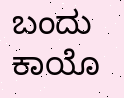ಬಂದು ಕಾಯೊ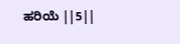ಹರಿಯೆ ||5||